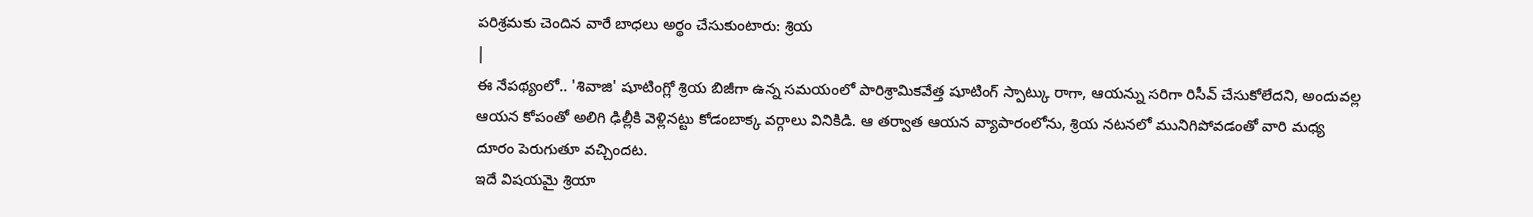పరిశ్రమకు చెందిన వారే బాధలు అర్థం చేసుకుంటారు: శ్రియ
|
ఈ నేపథ్యంలో.. 'శివాజి' షూటింగ్లో శ్రియ బిజీగా ఉన్న సమయంలో పారిశ్రామికవేత్త షూటింగ్ స్పాట్కు రాగా, ఆయన్ను సరిగా రిసీవ్ చేసుకోలేదని, అందువల్ల ఆయన కోపంతో అలిగి ఢిల్లీకి వెళ్లినట్టు కోడంబాక్క వర్గాలు వినికిడి. ఆ తర్వాత ఆయన వ్యాపారంలోను, శ్రియ నటనలో మునిగిపోవడంతో వారి మధ్య దూరం పెరుగుతూ వచ్చిందట.
ఇదే విషయమై శ్రియా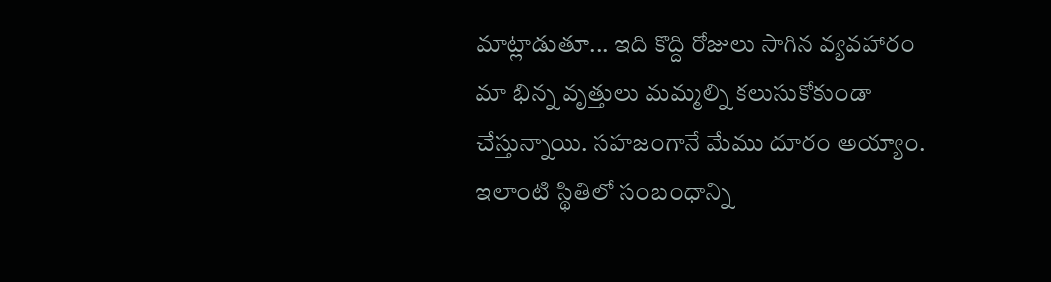మాట్లాడుతూ... ఇది కొద్ది రోజులు సాగిన వ్యవహారం మా భిన్న వృత్తులు మమ్మల్ని కలుసుకోకుండా చేస్తున్నాయి. సహజంగానే మేము దూరం అయ్యాం. ఇలాంటి స్థితిలో సంబంధాన్ని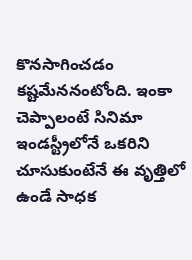కొనసాగించడం కష్టమేననంటోంది. ఇంకా చెప్పాలంటే సినిమా ఇండస్ట్రీలోనే ఒకరిని చూసుకుంటేనే ఈ వృత్తిలో ఉండే సాధక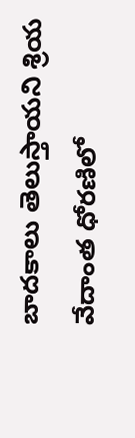బాదకాలు తెలుస్తాయని శ్రియ వేదాంత ధోరణిలో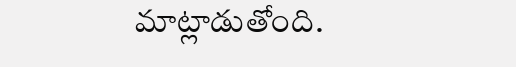మాట్లాడుతోంది.